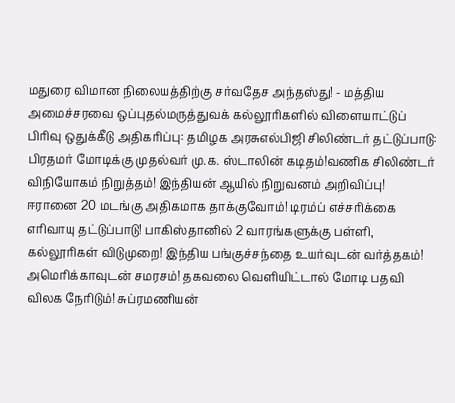மதுரை விமான நிலையத்திற்கு சர்வதேச அந்தஸ்து! - மத்திய அமைச்சரவை ஒப்புதல்மருத்துவக் கல்லூரிகளில் விளையாட்டுப் பிரிவு ஒதுக்கீடு அதிகரிப்பு: தமிழக அரசுஎல்பிஜி சிலிண்டர் தட்டுப்பாடு: பிரதமர் மோடிக்கு முதல்வர் மு.க. ஸ்டாலின் கடிதம்!வணிக சிலிண்டர் விநியோகம் நிறுத்தம்! இந்தியன் ஆயில் நிறுவனம் அறிவிப்பு! ஈரானை 20 மடங்கு அதிகமாக தாக்குவோம்! டிரம்ப் எச்சரிக்கை எரிவாயு தட்டுப்பாடு! பாகிஸ்தானில் 2 வாரங்களுக்கு பள்ளி, கல்லூரிகள் விடுமுறை! இந்திய பங்குச்சந்தை உயர்வுடன் வர்த்தகம்! அமெரிக்காவுடன் சமரசம்! தகவலை வெளியிட்டால் மோடி பதவி விலக நேரிடும்! சுப்ரமணியன்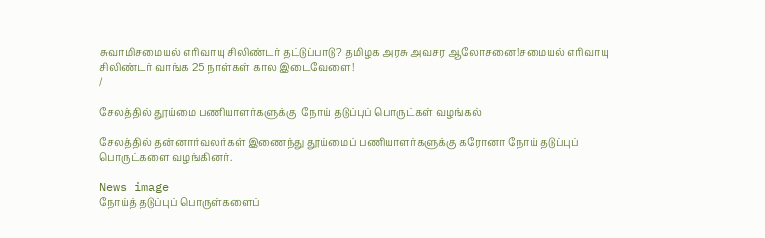சுவாமிசமையல் எரிவாயு சிலிண்டர் தட்டுப்பாடு? தமிழக அரசு அவசர ஆலோசனை!சமையல் எரிவாயு சிலிண்டர் வாங்க 25 நாள்கள் கால இடைவேளை!
/

சேலத்தில் தூய்மை பணியாளர்களுக்கு  நோய் தடுப்புப் பொருட்கள் வழங்கல்

சேலத்தில் தன்னார்வலர்கள் இணைந்து தூய்மைப் பணியாளர்களுக்கு கரோனா நோய் தடுப்புப் பொருட்களை வழங்கினர்.

News image
நோய்த் தடுப்புப் பொருள்களைப்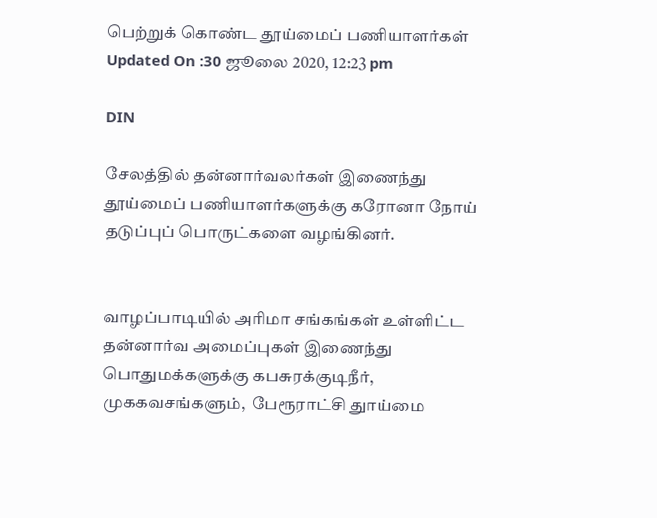பெற்றுக் கொண்ட தூய்மைப் பணியாளர்கள்
Updated On :30 ஜூலை 2020, 12:23 pm

DIN

சேலத்தில் தன்னார்வலர்கள் இணைந்து தூய்மைப் பணியாளர்களுக்கு கரோனா நோய் தடுப்புப் பொருட்களை வழங்கினர்.


வாழப்பாடியில் அரிமா சங்கங்கள் உள்ளிட்ட தன்னார்வ அமைப்புகள் இணைந்து பொதுமக்களுக்கு கபசுரக்குடிநீர்,  முககவசங்களும்,  பேரூராட்சி துாய்மை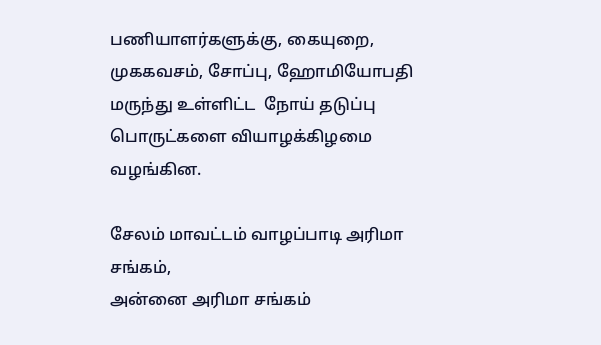பணியாளர்களுக்கு, கையுறை, முககவசம், சோப்பு, ஹோமியோபதி மருந்து உள்ளிட்ட  நோய் தடுப்பு பொருட்களை வியாழக்கிழமை வழங்கின.

சேலம் மாவட்டம் வாழப்பாடி அரிமா சங்கம்,
அன்னை அரிமா சங்கம்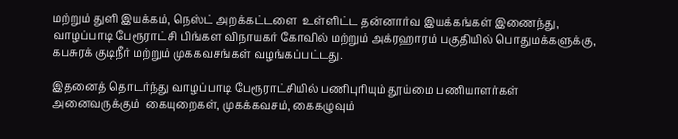மற்றும் துளி இயக்கம், நெஸ்ட் அறக்கட்டளை  உள்ளிட்ட தன்னார்வ இயக்கங்கள் இணைந்து,  வாழப்பாடி பேரூராட்சி பிங்கள விநாயகர் கோவில் மற்றும் அக்ரஹாரம் பகுதியில் பொதுமக்களுக்கு, கபசுரக் குடிநீர் மற்றும் முககவசங்கள் வழங்கப்பட்டது.

இதனைத் தொடர்ந்து வாழப்பாடி பேரூராட்சியில் பணிபுரியும் தூய்மை பணியாளர்கள் அனைவருக்கும்  கையுறைகள், முகக்கவசம், கைகழுவும்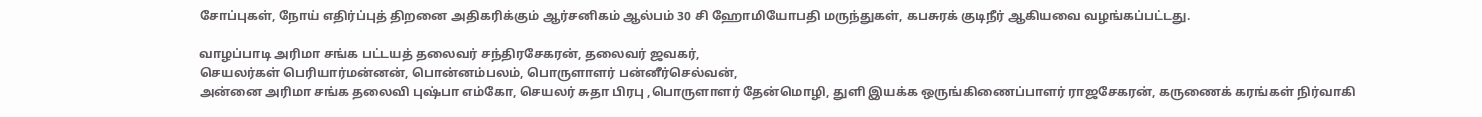சோப்புகள், நோய் எதிர்ப்புத் திறனை அதிகரிக்கும் ஆர்சனிகம் ஆல்பம் 30 சி ஹோமியோபதி மருந்துகள், கபசுரக் குடிநீர் ஆகியவை வழங்கப்பட்டது.

வாழப்பாடி அரிமா சங்க பட்டயத் தலைவர் சந்திரசேகரன், தலைவர் ஜவகர்,
செயலர்கள் பெரியார்மன்னன், பொன்னம்பலம், பொருளாளர் பன்னீர்செல்வன்,
அன்னை அரிமா சங்க தலைவி புஷ்பா எம்கோ, செயலர் சுதா பிரபு ,பொருளாளர் தேன்மொழி, துளி இயக்க ஒருங்கிணைப்பாளர் ராஜசேகரன், கருணைக் கரங்கள் நிர்வாகி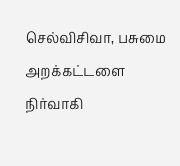செல்விசிவா, பசுமை அறக்கட்டளை நிர்வாகி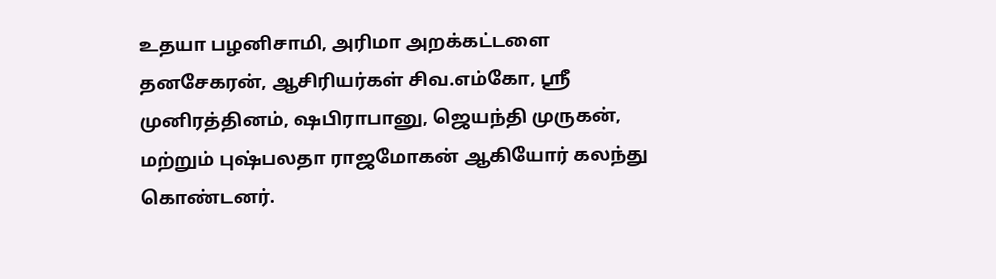உதயா பழனிசாமி, அரிமா அறக்கட்டளை தனசேகரன், ஆசிரியர்கள் சிவ.எம்கோ, ஸ்ரீ முனிரத்தினம், ஷபிராபானு, ஜெயந்தி முருகன், மற்றும் புஷ்பலதா ராஜமோகன் ஆகியோர் கலந்து கொண்டனர்.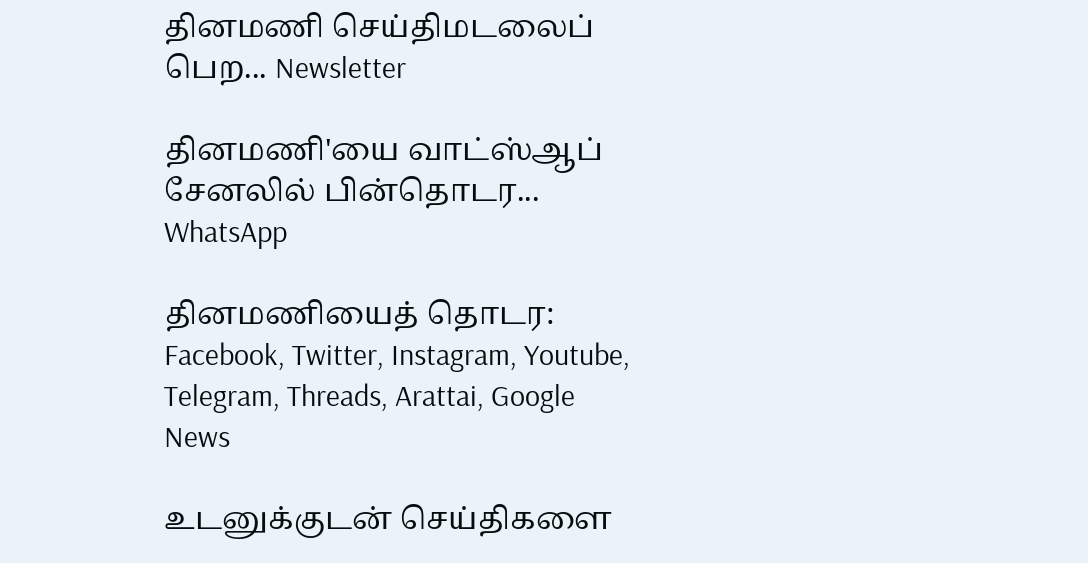தினமணி செய்திமடலைப் பெற... Newsletter

தினமணி'யை வாட்ஸ்ஆப் சேனலில் பின்தொடர... WhatsApp

தினமணியைத் தொடர: Facebook, Twitter, Instagram, Youtube, Telegram, Threads, Arattai, Google News

உடனுக்குடன் செய்திகளை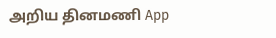அறிய தினமணி App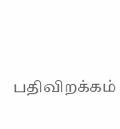பதிவிறக்கம்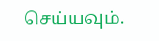செய்யவும்.